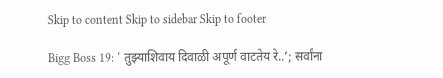Skip to content Skip to sidebar Skip to footer

Bigg Boss 19: ‘ तुझ्याशिवाय दिवाळी अपूर्ण वाटतेय रे..’; सर्वांना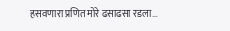हसवणारा प्रणित मोरे ढसाढसा रडला…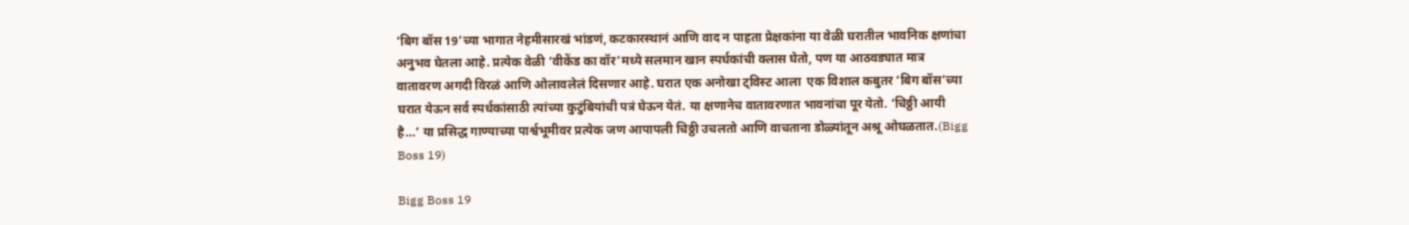‘बिग बॉस 19’च्या भागात नेहमीसारखं भांडणं, कटकारस्थानं आणि वाद न पाहता प्रेक्षकांना या वेळी घरातील भावनिक क्षणांचा अनुभव घेतला आहे. प्रत्येक वेळी ‘वीकेंड का वॉर’मध्ये सलमान खान स्पर्धकांची क्लास घेतो, पण या आठवड्यात मात्र वातावरण अगदी विरळं आणि ओलावलेलं दिसणार आहे. घरात एक अनोखा ट्विस्ट आला  एक विशाल कबुतर ‘बिग बॉस’च्या घरात येऊन सर्व स्पर्धकांसाठी त्यांच्या कुटुंबियांची पत्रं घेऊन येतं. या क्षणानेच वातावरणात भावनांचा पूर येतो. ‘चिठ्ठी आयी है…’ या प्रसिद्ध गाण्याच्या पार्श्वभूमीवर प्रत्येक जण आपापली चिठ्ठी उचलतो आणि वाचताना डोळ्यांतून अश्रू ओघळतात.(Bigg Boss 19)

Bigg Boss 19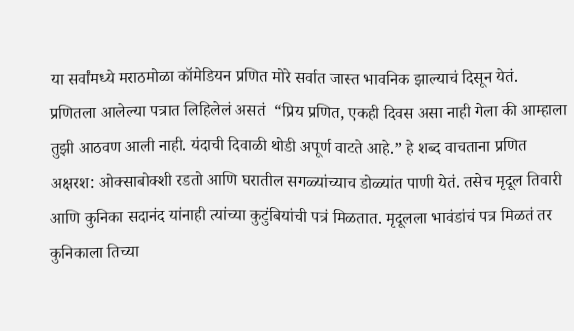या सर्वांमध्ये मराठमोळा कॉमेडियन प्रणित मोरे सर्वात जास्त भावनिक झाल्याचं दिसून येतं. प्रणितला आलेल्या पत्रात लिहिलेलं असतं  “प्रिय प्रणित, एकही दिवस असा नाही गेला की आम्हाला तुझी आठवण आली नाही. यंदाची दिवाळी थोडी अपूर्ण वाटते आहे.” हे शब्द वाचताना प्रणित अक्षरश: ओक्साबोक्शी रडतो आणि घरातील सगळ्यांच्याच डोळ्यांत पाणी येतं. तसेच मृदूल तिवारी आणि कुनिका सदानंद यांनाही त्यांच्या कुटुंबियांची पत्रं मिळतात. मृदूलला भावंडांचं पत्र मिळतं तर कुनिकाला तिच्या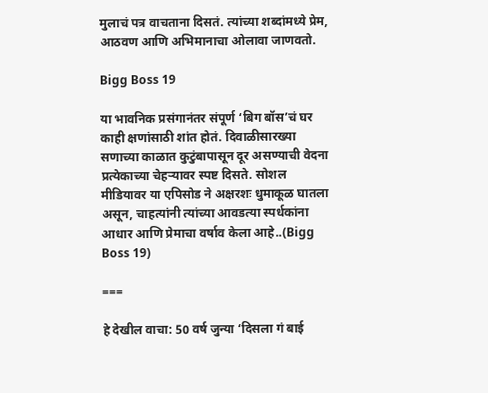मुलाचं पत्र वाचताना दिसतं. त्यांच्या शब्दांमध्ये प्रेम, आठवण आणि अभिमानाचा ओलावा जाणवतो.

Bigg Boss 19

या भावनिक प्रसंगानंतर संपूर्ण ‘बिग बॉस’चं घर काही क्षणांसाठी शांत होतं. दिवाळीसारख्या सणाच्या काळात कुटुंबापासून दूर असण्याची वेदना प्रत्येकाच्या चेहऱ्यावर स्पष्ट दिसते. सोशल मीडियावर या एपिसोड ने अक्षरशः धुमाकूळ घातला असून, चाहत्यांनी त्यांच्या आवडत्या स्पर्धकांना आधार आणि प्रेमाचा वर्षाव केला आहे..(Bigg Boss 19)

===

हे देखील वाचा: 50 वर्ष जुन्या ‘दिसला गं बाई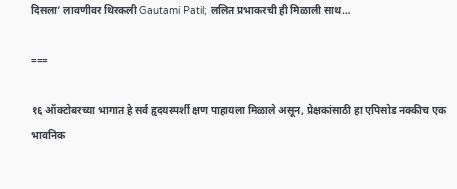दिसला’ लावणीवर थिरकली Gautami Patil; ललित प्रभाकरची ही मिळाली साथ…

===

१६ ऑक्टोबरच्या भागात हे सर्व हृदयस्पर्शी क्षण पाहायला मिळाले असून, प्रेक्षकांसाठी हा एपिसोड नक्कीच एक भावनिक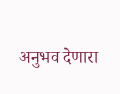अनुभव देणारा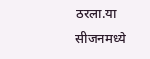ठरला.या सीजनमध्ये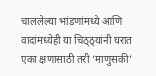चाललेल्या भांडणांमध्ये आणि वादांमध्येही या चिठ्ठ्यांनी घरात एका क्षणासाठी तरी ‘माणुसकी’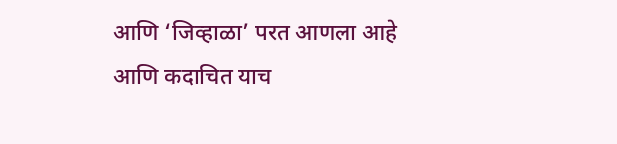आणि ‘जिव्हाळा’ परत आणला आहे आणि कदाचित याच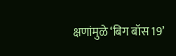क्षणांमुळे ‘बिग बॉस 19’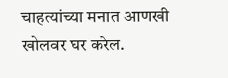चाहत्यांच्या मनात आणखी खोलवर घर करेल.